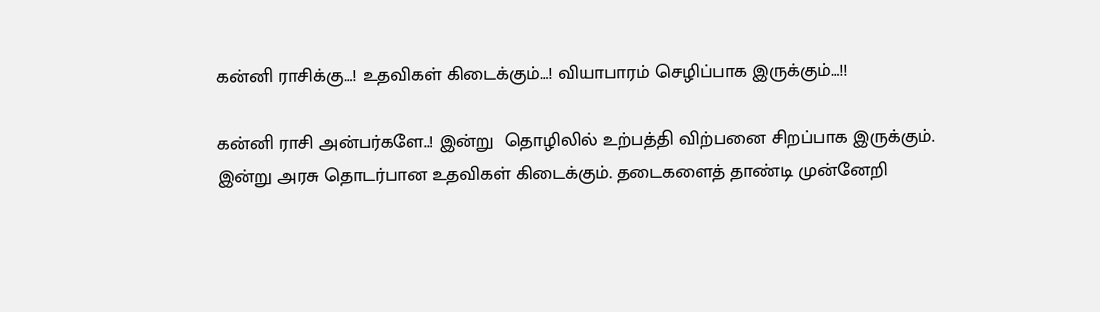கன்னி ராசிக்கு…! உதவிகள் கிடைக்கும்…! வியாபாரம் செழிப்பாக இருக்கும்…!!

கன்னி ராசி அன்பர்களே..! இன்று  தொழிலில் உற்பத்தி விற்பனை சிறப்பாக இருக்கும். இன்று அரசு தொடர்பான உதவிகள் கிடைக்கும். தடைகளைத் தாண்டி முன்னேறி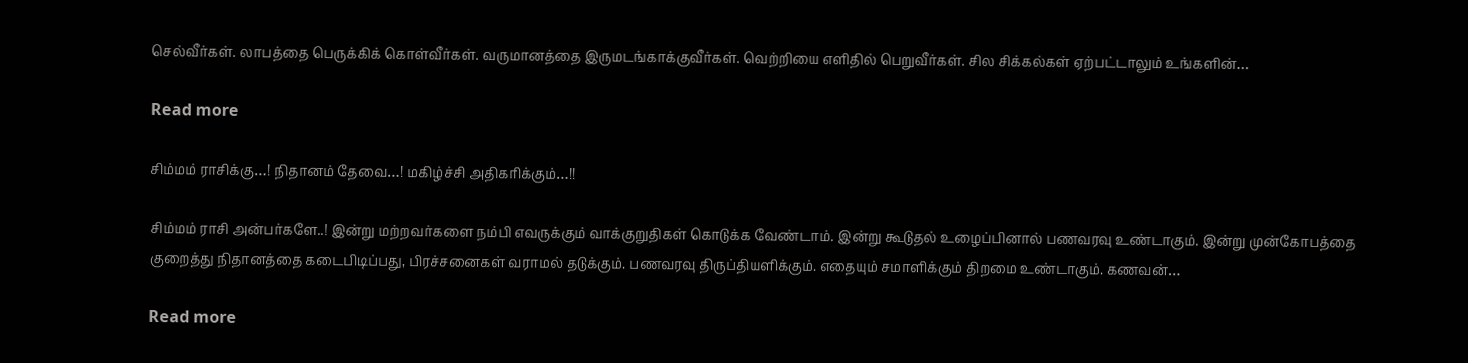செல்வீர்கள். லாபத்தை பெருக்கிக் கொள்வீர்கள். வருமானத்தை இருமடங்காக்குவீர்கள். வெற்றியை எளிதில் பெறுவீர்கள். சில சிக்கல்கள் ஏற்பட்டாலும் உங்களின்…

Read more

சிம்மம் ராசிக்கு…! நிதானம் தேவை…! மகிழ்ச்சி அதிகரிக்கும்…!!

சிம்மம் ராசி அன்பர்களே..! இன்று மற்றவர்களை நம்பி எவருக்கும் வாக்குறுதிகள் கொடுக்க வேண்டாம். இன்று கூடுதல் உழைப்பினால் பணவரவு உண்டாகும். இன்று முன்கோபத்தை குறைத்து நிதானத்தை கடைபிடிப்பது, பிரச்சனைகள் வராமல் தடுக்கும். பணவரவு திருப்தியளிக்கும். எதையும் சமாளிக்கும் திறமை உண்டாகும். கணவன்…

Read more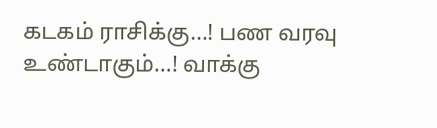கடகம் ராசிக்கு…! பண வரவு உண்டாகும்…! வாக்கு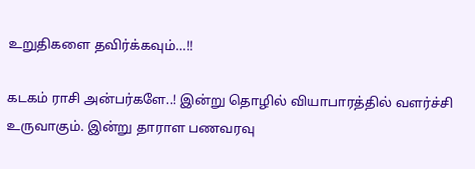உறுதிகளை தவிர்க்கவும்…!!

கடகம் ராசி அன்பர்களே..! இன்று தொழில் வியாபாரத்தில் வளர்ச்சி உருவாகும். இன்று தாராள பணவரவு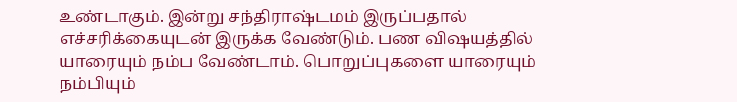உண்டாகும். இன்று சந்திராஷ்டமம் இருப்பதால் எச்சரிக்கையுடன் இருக்க வேண்டும். பண விஷயத்தில் யாரையும் நம்ப வேண்டாம். பொறுப்புகளை யாரையும் நம்பியும்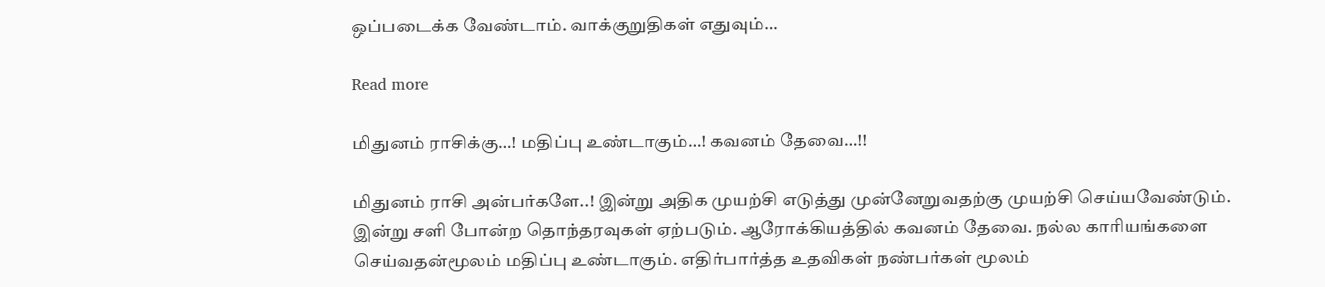ஒப்படைக்க வேண்டாம். வாக்குறுதிகள் எதுவும்…

Read more

மிதுனம் ராசிக்கு…! மதிப்பு உண்டாகும்…! கவனம் தேவை…!!

மிதுனம் ராசி அன்பர்களே..! இன்று அதிக முயற்சி எடுத்து முன்னேறுவதற்கு முயற்சி செய்யவேண்டும். இன்று சளி போன்ற தொந்தரவுகள் ஏற்படும். ஆரோக்கியத்தில் கவனம் தேவை. நல்ல காரியங்களை செய்வதன்மூலம் மதிப்பு உண்டாகும். எதிர்பார்த்த உதவிகள் நண்பர்கள் மூலம்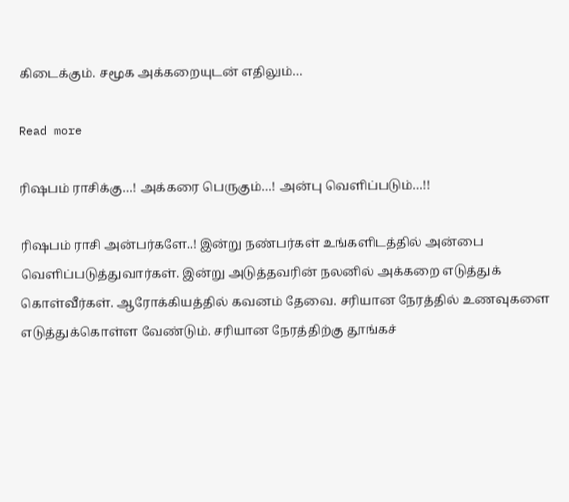கிடைக்கும். சமூக அக்கறையுடன் எதிலும்…

Read more

ரிஷபம் ராசிக்கு…! அக்கரை பெருகும்…! அன்பு வெளிப்படும்…!!

ரிஷபம் ராசி அன்பர்களே..! இன்று நண்பர்கள் உங்களிடத்தில் அன்பை வெளிப்படுத்துவார்கள். இன்று அடுத்தவரின் நலனில் அக்கறை எடுத்துக் கொள்வீர்கள். ஆரோக்கியத்தில் கவனம் தேவை. சரியான நேரத்தில் உணவுகளை எடுத்துக்கொள்ள வேண்டும். சரியான நேரத்திற்கு தூங்கச்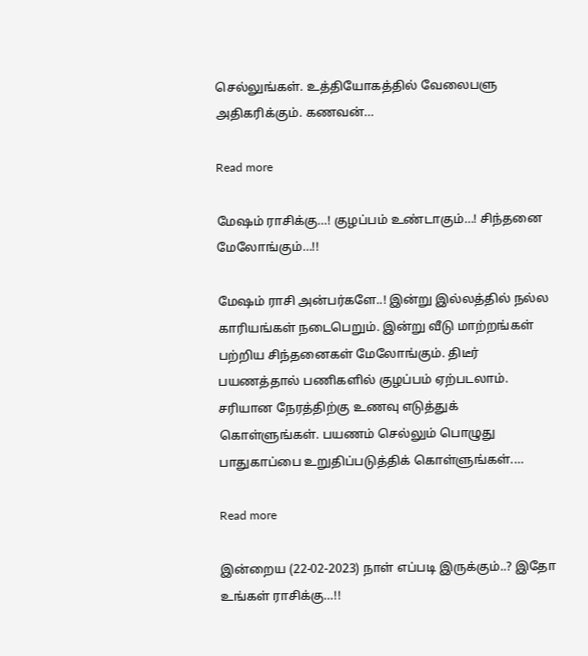செல்லுங்கள். உத்தியோகத்தில் வேலைபளு அதிகரிக்கும். கணவன்…

Read more

மேஷம் ராசிக்கு…! குழப்பம் உண்டாகும்…! சிந்தனை மேலோங்கும்…!!

மேஷம் ராசி அன்பர்களே..! இன்று இல்லத்தில் நல்ல காரியங்கள் நடைபெறும். இன்று வீடு மாற்றங்கள் பற்றிய சிந்தனைகள் மேலோங்கும். திடீர் பயணத்தால் பணிகளில் குழப்பம் ஏற்படலாம். சரியான நேரத்திற்கு உணவு எடுத்துக் கொள்ளுங்கள். பயணம் செல்லும் பொழுது பாதுகாப்பை உறுதிப்படுத்திக் கொள்ளுங்கள்.…

Read more

இன்றைய (22-02-2023) நாள் எப்படி இருக்கும்..? இதோ உங்கள் ராசிக்கு…!!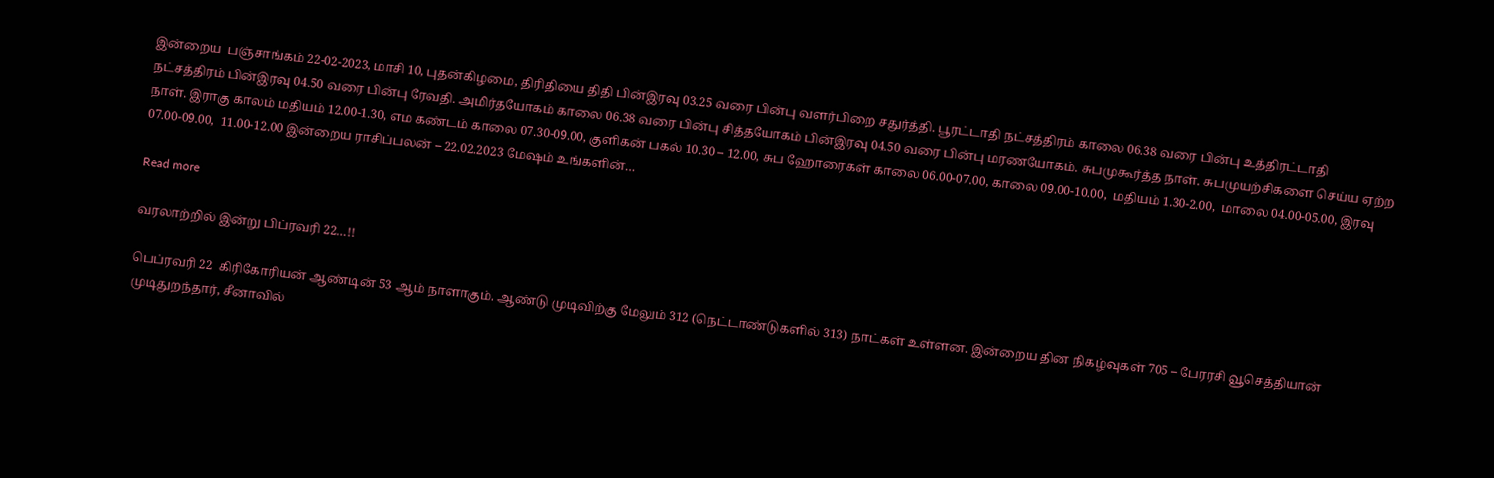இன்றைய  பஞ்சாங்கம் 22-02-2023, மாசி 10, புதன்கிழமை, திரிதியை திதி பின்இரவு 03.25 வரை பின்பு வளர்பிறை சதுர்த்தி. பூரட்டாதி நட்சத்திரம் காலை 06.38 வரை பின்பு உத்திரட்டாதி நட்சத்திரம் பின்இரவு 04.50 வரை பின்பு ரேவதி. அமிர்தயோகம் காலை 06.38 வரை பின்பு சித்தயோகம் பின்இரவு 04.50 வரை பின்பு மரணயோகம். சுபமுகூர்த்த நாள். சுபமுயற்சிகளை செய்ய ஏற்ற நாள். இராகு காலம் மதியம் 12.00-1.30, எம கண்டம் காலை 07.30-09.00, குளிகன் பகல் 10.30 – 12.00, சுப ஹோரைகள் காலை 06.00-07.00, காலை 09.00-10.00,  மதியம் 1.30-2.00,  மாலை 04.00-05.00, இரவு 07.00-09.00,  11.00-12.00 இன்றைய ராசிப்பலன் – 22.02.2023 மேஷம் உங்களின்…

Read more

வரலாற்றில் இன்று பிப்ரவரி 22…!!

பெப்ரவரி 22  கிரிகோரியன் ஆண்டின் 53 ஆம் நாளாகும். ஆண்டு முடிவிற்கு மேலும் 312 (நெட்டாண்டுகளில் 313) நாட்கள் உள்ளன. இன்றைய தின நிகழ்வுகள் 705 – பேரரசி வூசெத்தியான் முடிதுறந்தார், சீனாவில்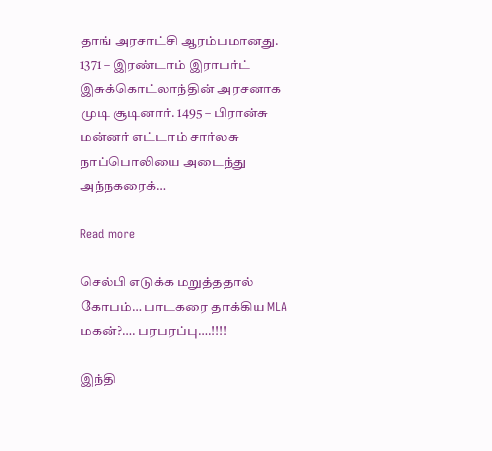தாங் அரசாட்சி ஆரம்பமானது. 1371 – இரண்டாம் இராபர்ட் இசுக்கொட்லாந்தின் அரசனாக முடி சூடினார். 1495 – பிரான்சு மன்னர் எட்டாம் சார்லசு நாப்பொலியை அடைந்து அந்நகரைக்…

Read more

செல்பி எடுக்க மறுத்ததால் கோபம்… பாடகரை தாக்கிய MLA மகன்?…. பரபரப்பு….!!!!

இந்தி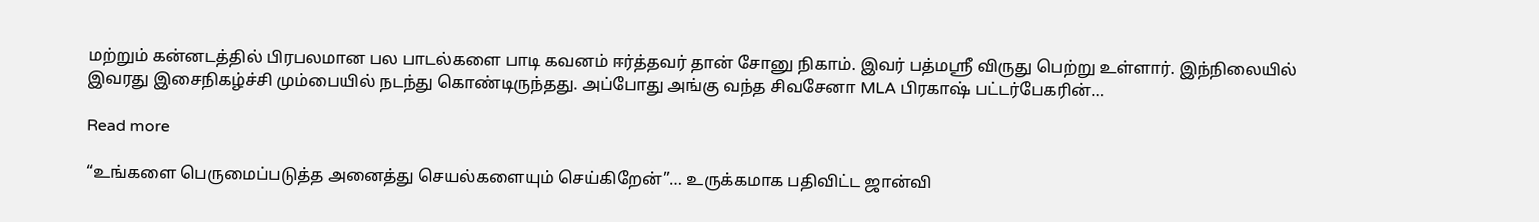மற்றும் கன்னடத்தில் பிரபலமான பல பாடல்களை பாடி கவனம் ஈர்த்தவர் தான் சோனு நிகாம். இவர் பத்மஸ்ரீ விருது பெற்று உள்ளார். இந்நிலையில் இவரது இசைநிகழ்ச்சி மும்பையில் நடந்து கொண்டிருந்தது. அப்போது அங்கு வந்த சிவசேனா MLA பிரகாஷ் பட்டர்பேகரின்…

Read more

“உங்களை பெருமைப்படுத்த அனைத்து செயல்களையும் செய்கிறேன்”… உருக்கமாக பதிவிட்ட ஜான்வி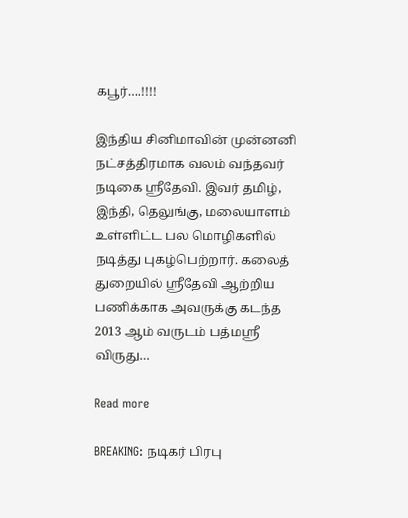கபூர்….!!!!

இந்திய சினிமாவின் முன்னனி நட்சத்திரமாக வலம் வந்தவர் நடிகை ஸ்ரீதேவி. இவர் தமிழ், இந்தி, தெலுங்கு, மலையாளம் உள்ளிட்ட பல மொழிகளில் நடித்து புகழ்பெற்றார். கலைத் துறையில் ஸ்ரீதேவி ஆற்றிய பணிக்காக அவருக்கு கடந்த 2013 ஆம் வருடம் பத்மஸ்ரீ விருது…

Read more

BREAKING: நடிகர் பிரபு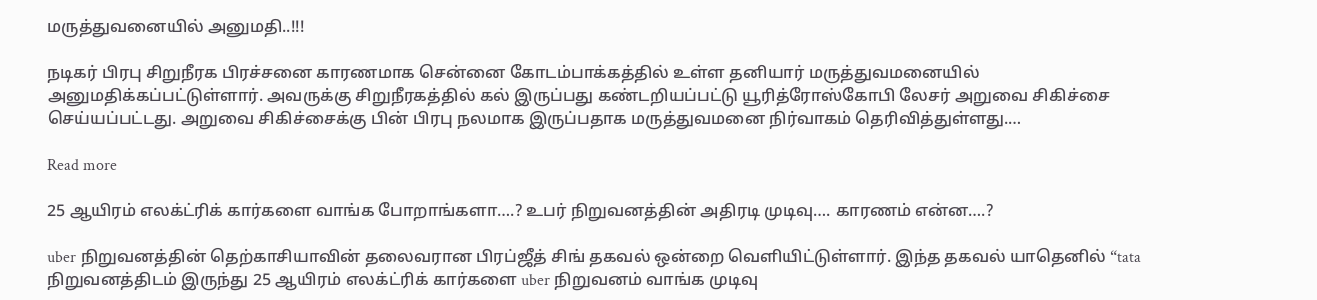மருத்துவனையில் அனுமதி..!!!

நடிகர் பிரபு சிறுநீரக பிரச்சனை காரணமாக சென்னை கோடம்பாக்கத்தில் உள்ள தனியார் மருத்துவமனையில் அனுமதிக்கப்பட்டுள்ளார். அவருக்கு சிறுநீரகத்தில் கல் இருப்பது கண்டறியப்பட்டு யூரித்ரோஸ்கோபி லேசர் அறுவை சிகிச்சை செய்யப்பட்டது. அறுவை சிகிச்சைக்கு பின் பிரபு நலமாக இருப்பதாக மருத்துவமனை நிர்வாகம் தெரிவித்துள்ளது.…

Read more

25 ஆயிரம் எலக்ட்ரிக் கார்களை வாங்க போறாங்களா….? உபர் நிறுவனத்தின் அதிரடி முடிவு…. காரணம் என்ன….?

uber நிறுவனத்தின் தெற்காசியாவின் தலைவரான பிரப்ஜீத் சிங் தகவல் ஒன்றை வெளியிட்டுள்ளார். இந்த தகவல் யாதெனில் “tata நிறுவனத்திடம் இருந்து 25 ஆயிரம் எலக்ட்ரிக் கார்களை uber நிறுவனம் வாங்க முடிவு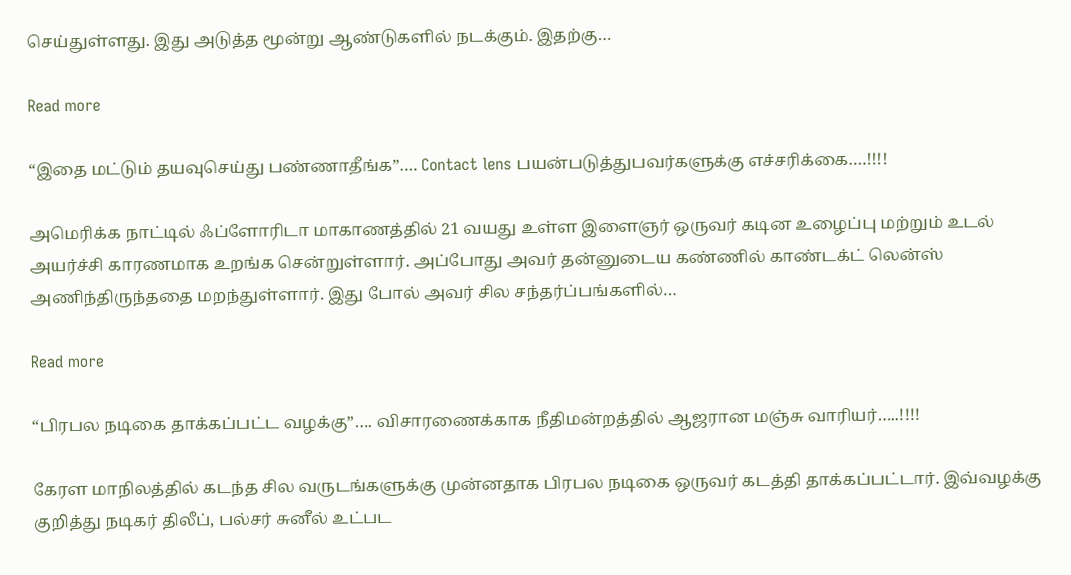செய்துள்ளது. இது அடுத்த மூன்று ஆண்டுகளில் நடக்கும். இதற்கு…

Read more

“இதை மட்டும் தயவுசெய்து பண்ணாதீங்க”…. Contact lens பயன்படுத்துபவர்களுக்கு எச்சரிக்கை….!!!!

அமெரிக்க நாட்டில் ஃப்ளோரிடா மாகாணத்தில் 21 வயது உள்ள இளைஞர் ஒருவர் கடின உழைப்பு மற்றும் உடல் அயர்ச்சி காரணமாக உறங்க சென்றுள்ளார். அப்போது அவர் தன்னுடைய கண்ணில் காண்டக்ட் லென்ஸ் அணிந்திருந்ததை மறந்துள்ளார். இது போல் அவர் சில சந்தர்ப்பங்களில்…

Read more

“பிரபல நடிகை தாக்கப்பட்ட வழக்கு”…. விசாரணைக்காக நீதிமன்றத்தில் ஆஜரான மஞ்சு வாரியர்…..!!!!

கேரள மாநிலத்தில் கடந்த சில வருடங்களுக்கு முன்னதாக பிரபல நடிகை ஒருவர் கடத்தி தாக்கப்பட்டார். இவ்வழக்கு குறித்து நடிகர் திலீப், பல்சர் சுனீல் உட்பட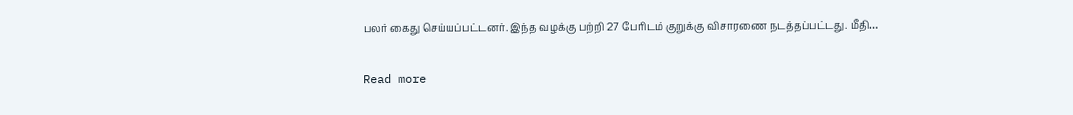பலர் கைது செய்யப்பட்டனர். இந்த வழக்கு பற்றி 27 பேரிடம் குறுக்கு விசாரணை நடத்தப்பட்டது. மீதி…

Read more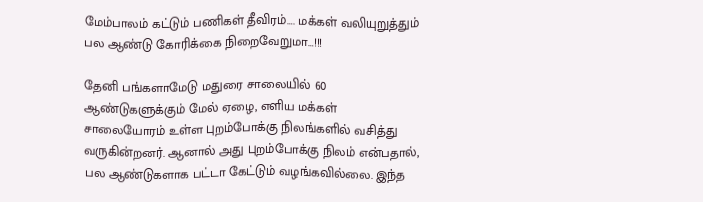மேம்பாலம் கட்டும் பணிகள் தீவிரம்…. மக்கள் வலியுறுத்தும் பல ஆண்டு கோரிக்கை நிறைவேறுமா…!!!

தேனி பங்களாமேடு மதுரை சாலையில் 60 ஆண்டுகளுக்கும் மேல் ஏழை, எளிய மக்கள் சாலையோரம் உள்ள புறம்போக்கு நிலங்களில் வசித்து வருகின்றனர். ஆனால் அது புறம்போக்கு நிலம் என்பதால், பல ஆண்டுகளாக பட்டா கேட்டும் வழங்கவில்லை. இந்த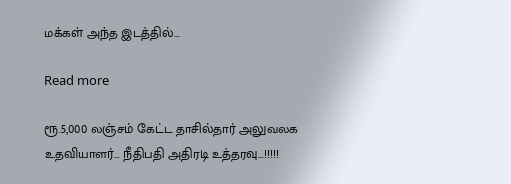மக்கள் அந்த இடத்தில்…

Read more

ரூ.5,000 லஞ்சம் கேட்ட தாசில்தார் அலுவலக உதவியாளர்… நீதிபதி அதிரடி உத்தரவு…!!!!!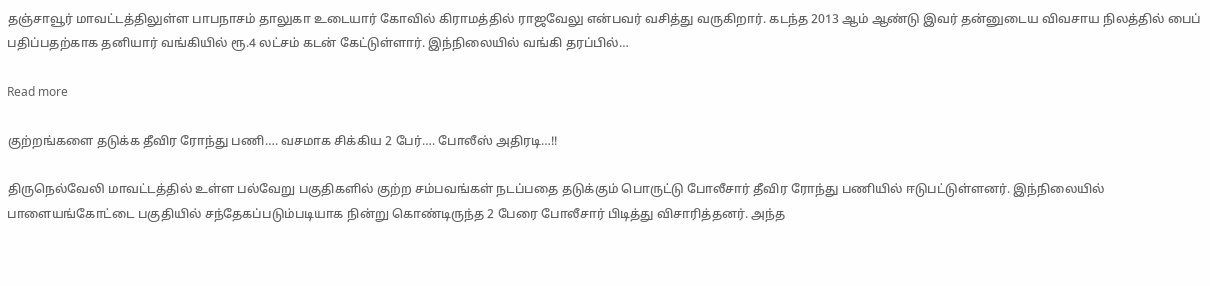தஞ்சாவூர் மாவட்டத்திலுள்ள பாபநாசம் தாலுகா உடையார் கோவில் கிராமத்தில் ராஜவேலு என்பவர் வசித்து வருகிறார். கடந்த 2013 ஆம் ஆண்டு இவர் தன்னுடைய விவசாய நிலத்தில் பைப் பதிப்பதற்காக தனியார் வங்கியில் ரூ.4 லட்சம் கடன் கேட்டுள்ளார். இந்நிலையில் வங்கி தரப்பில்…

Read more

குற்றங்களை தடுக்க தீவிர ரோந்து பணி…. வசமாக சிக்கிய 2 பேர்…. போலீஸ் அதிரடி…!!

திருநெல்வேலி மாவட்டத்தில் உள்ள பல்வேறு பகுதிகளில் குற்ற சம்பவங்கள் நடப்பதை தடுக்கும் பொருட்டு போலீசார் தீவிர ரோந்து பணியில் ஈடுபட்டுள்ளனர். இந்நிலையில் பாளையங்கோட்டை பகுதியில் சந்தேகப்படும்படியாக நின்று கொண்டிருந்த 2 பேரை போலீசார் பிடித்து விசாரித்தனர். அந்த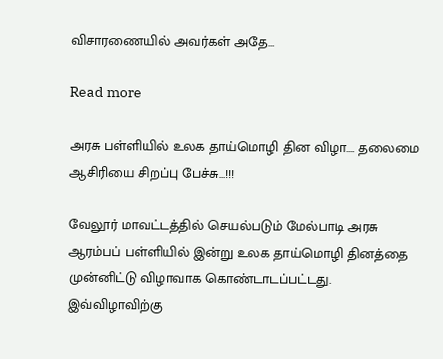விசாரணையில் அவர்கள் அதே…

Read more

அரசு பள்ளியில் உலக தாய்மொழி தின விழா…. தலைமை ஆசிரியை சிறப்பு பேச்சு…!!!

வேலூர் மாவட்டத்தில் செயல்படும் மேல்பாடி அரசு ஆரம்பப் பள்ளியில் இன்று உலக தாய்மொழி தினத்தை முன்னிட்டு விழாவாக கொண்டாடப்பட்டது.  இவ்விழாவிற்கு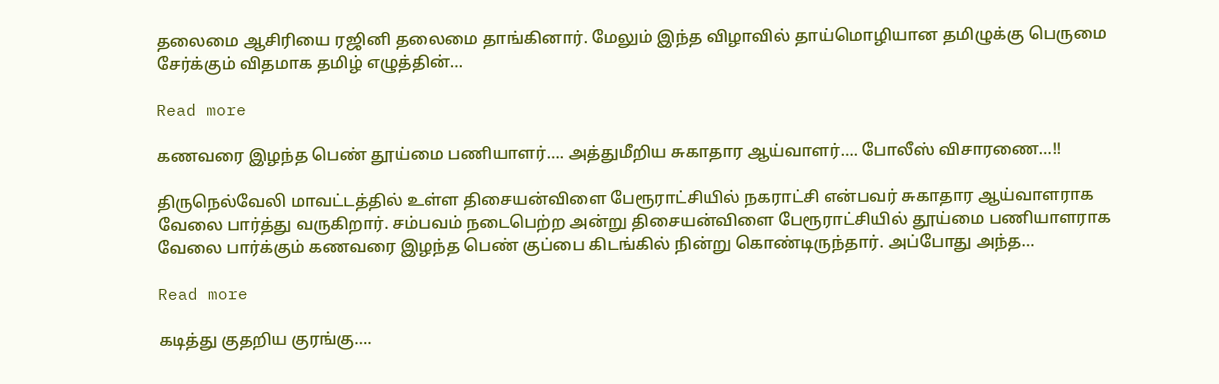தலைமை ஆசிரியை ரஜினி தலைமை தாங்கினார். மேலும் இந்த விழாவில் தாய்மொழியான தமிழுக்கு பெருமை சேர்க்கும் விதமாக தமிழ் எழுத்தின்…

Read more

கணவரை இழந்த பெண் தூய்மை பணியாளர்…. அத்துமீறிய சுகாதார ஆய்வாளர்…. போலீஸ் விசாரணை…!!

திருநெல்வேலி மாவட்டத்தில் உள்ள திசையன்விளை பேரூராட்சியில் நகராட்சி என்பவர் சுகாதார ஆய்வாளராக வேலை பார்த்து வருகிறார். சம்பவம் நடைபெற்ற அன்று திசையன்விளை பேரூராட்சியில் தூய்மை பணியாளராக வேலை பார்க்கும் கணவரை இழந்த பெண் குப்பை கிடங்கில் நின்று கொண்டிருந்தார். அப்போது அந்த…

Read more

கடித்து குதறிய குரங்கு….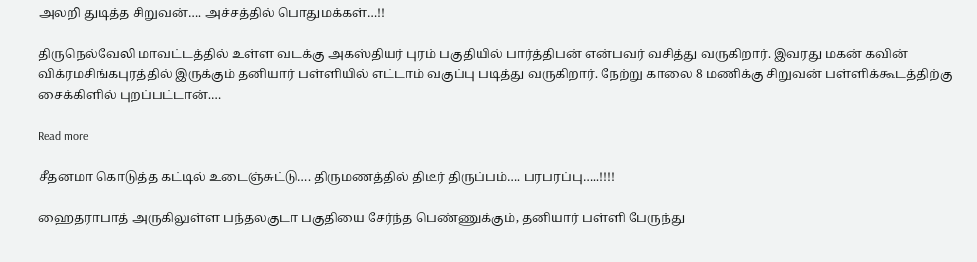அலறி துடித்த சிறுவன்…. அச்சத்தில் பொதுமக்கள்…!!

திருநெல்வேலி மாவட்டத்தில் உள்ள வடக்கு அகஸ்தியர் புரம் பகுதியில் பார்த்திபன் என்பவர் வசித்து வருகிறார். இவரது மகன் கவின் விக்ரமசிங்கபுரத்தில் இருக்கும் தனியார் பள்ளியில் எட்டாம் வகுப்பு படித்து வருகிறார். நேற்று காலை 8 மணிக்கு சிறுவன் பள்ளிக்கூடத்திற்கு சைக்கிளில் புறப்பட்டான்.…

Read more

சீதனமா கொடுத்த கட்டில் உடைஞ்சுட்டு…. திருமணத்தில் திடீர் திருப்பம்…. பரபரப்பு…..!!!!

ஹைதராபாத் அருகிலுள்ள பந்தலகுடா பகுதியை சேர்ந்த பெண்ணுக்கும், தனியார் பள்ளி பேருந்து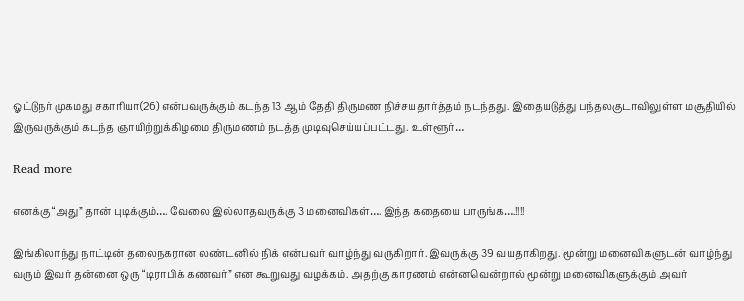ஓட்டுநர் முகமது சகாரியா(26) என்பவருக்கும் கடந்த 13 ஆம் தேதி திருமண நிச்சயதார்த்தம் நடந்தது. இதையடுத்து பந்தலகுடாவிலுள்ள மசூதியில் இருவருக்கும் கடந்த ஞாயிற்றுக்கிழமை திருமணம் நடத்த முடிவுசெய்யப்பட்டது. உள்ளூர்…

Read more

எனக்கு “அது” தான் புடிக்கும்…. வேலை இல்லாதவருக்கு 3 மனைவிகள்…. இந்த கதையை பாருங்க….!!!!

இங்கிலாந்து நாட்டின் தலைநகரான லண்டனில் நிக் என்பவர் வாழ்ந்து வருகிறார். இவருக்கு 39 வயதாகிறது. மூன்று மனைவிகளுடன் வாழ்ந்து வரும் இவர் தன்னை ஒரு “டிராபிக் கணவர்” என கூறுவது வழக்கம். அதற்கு காரணம் என்னவென்றால் மூன்று மனைவிகளுக்கும் அவர்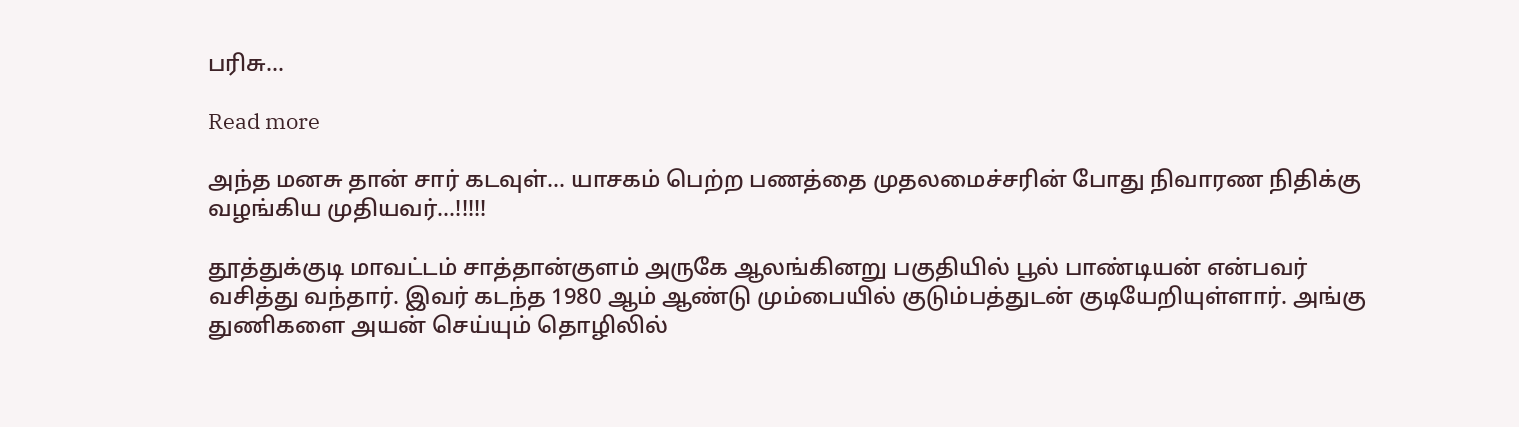பரிசு…

Read more

அந்த மனசு தான் சார் கடவுள்… யாசகம் பெற்ற பணத்தை முதலமைச்சரின் போது நிவாரண நிதிக்கு வழங்கிய முதியவர்…!!!!!

தூத்துக்குடி மாவட்டம் சாத்தான்குளம் அருகே ஆலங்கினறு பகுதியில் பூல் பாண்டியன் என்பவர் வசித்து வந்தார். இவர் கடந்த 1980 ஆம் ஆண்டு மும்பையில் குடும்பத்துடன் குடியேறியுள்ளார். அங்கு துணிகளை அயன் செய்யும் தொழிலில்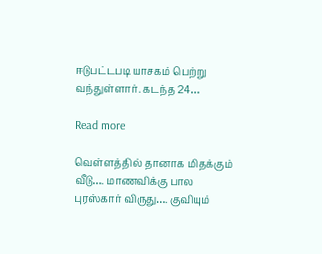ஈடுபட்டபடி யாசகம் பெற்று வந்துள்ளார். கடந்த 24…

Read more

வெள்ளத்தில் தானாக மிதக்கும் வீடு…. மாணவிக்கு பால புரஸ்கார் விருது…. குவியும்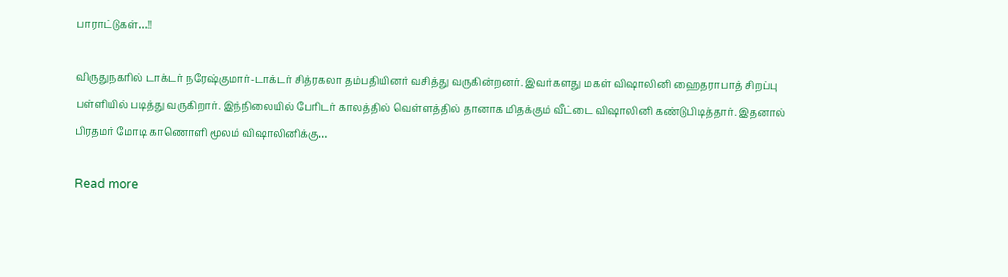பாராட்டுகள்…!!

விருதுநகரில் டாக்டர் நரேஷ்குமார்-டாக்டர் சித்ரகலா தம்பதியினர் வசித்து வருகின்றனர். இவர்களது மகள் விஷாலினி ஹைதராபாத் சிறப்பு பள்ளியில் படித்து வருகிறார். இந்நிலையில் பேரிடர் காலத்தில் வெள்ளத்தில் தானாக மிதக்கும் வீட்டை விஷாலினி கண்டுபிடித்தார். இதனால் பிரதமர் மோடி காணொளி மூலம் விஷாலினிக்கு…

Read more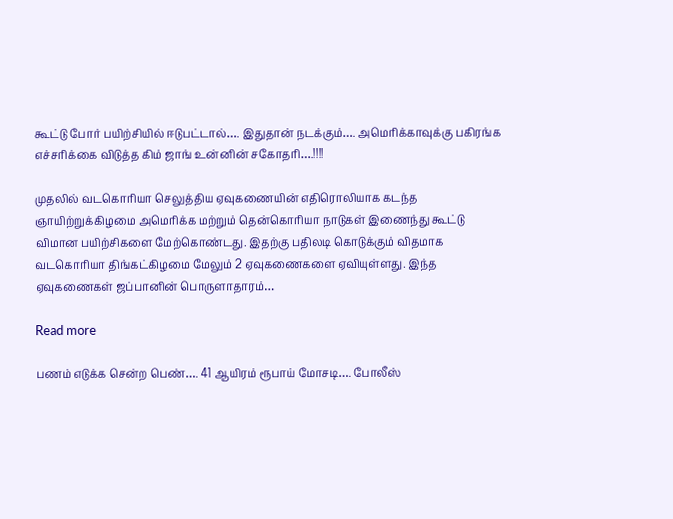கூட்டு போர் பயிற்சியில் ஈடுபட்டால்…. இதுதான் நடக்கும்…. அமெரிக்காவுக்கு பகிரங்க எச்சரிக்கை விடுத்த கிம் ஜாங் உன்னின் சகோதரி….!!!!

முதலில் வடகொரியா செலுத்திய ஏவுகணையின் எதிரொலியாக கடந்த ஞாயிற்றுக்கிழமை அமெரிக்க மற்றும் தென்கொரியா நாடுகள் இணைந்து கூட்டு விமான பயிற்சிகளை மேற்கொண்டது. இதற்கு பதிலடி கொடுக்கும் விதமாக வடகொரியா திங்கட்கிழமை மேலும் 2 ஏவுகணைகளை ஏவியுள்ளது. இந்த ஏவுகணைகள் ஜப்பானின் பொருளாதாரம்…

Read more

பணம் எடுக்க சென்ற பெண்…. 41 ஆயிரம் ரூபாய் மோசடி…. போலீஸ்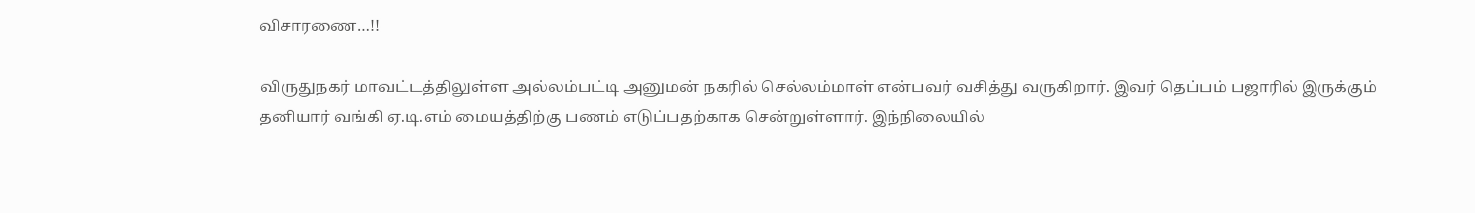விசாரணை…!!

விருதுநகர் மாவட்டத்திலுள்ள அல்லம்பட்டி அனுமன் நகரில் செல்லம்மாள் என்பவர் வசித்து வருகிறார். இவர் தெப்பம் பஜாரில் இருக்கும் தனியார் வங்கி ஏ.டி.எம் மையத்திற்கு பணம் எடுப்பதற்காக சென்றுள்ளார். இந்நிலையில்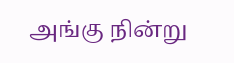அங்கு நின்று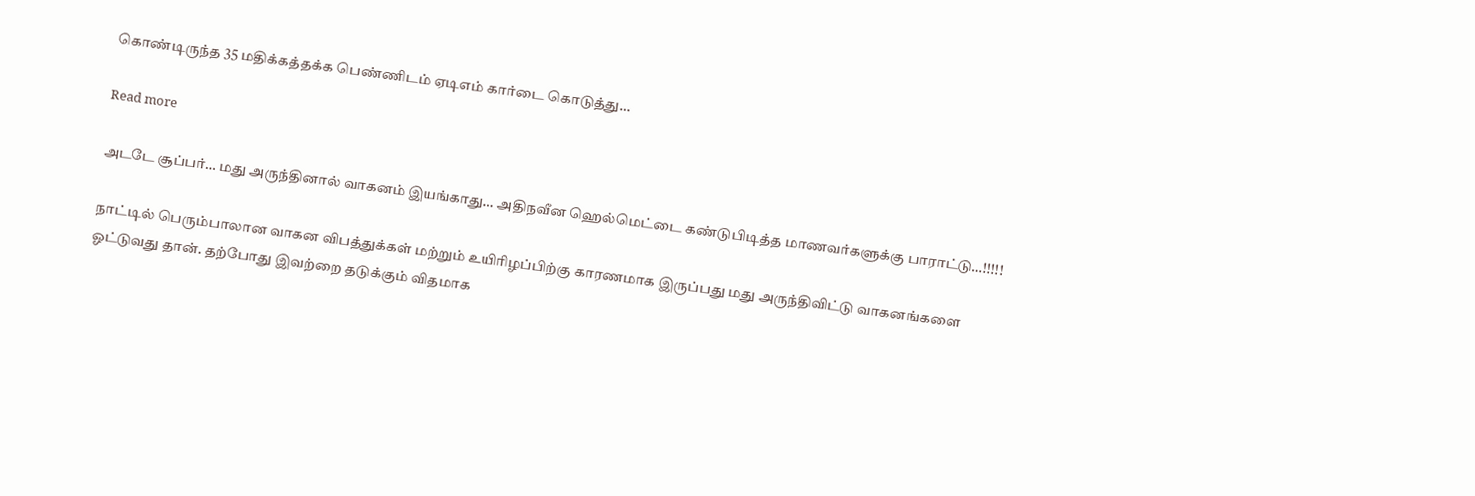கொண்டிருந்த 35 மதிக்கத்தக்க பெண்ணிடம் ஏடிஎம் கார்டை கொடுத்து…

Read more

அடடே சூப்பர்… மது அருந்தினால் வாகனம் இயங்காது… அதிநவீன ஹெல்மெட்டை கண்டுபிடித்த மாணவர்களுக்கு பாராட்டு…!!!!!

நாட்டில் பெரும்பாலான வாகன விபத்துக்கள் மற்றும் உயிரிழப்பிற்கு காரணமாக இருப்பது மது அருந்திவிட்டு வாகனங்களை ஓட்டுவது தான். தற்போது இவற்றை தடுக்கும் விதமாக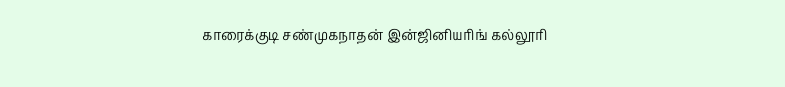காரைக்குடி சண்முகநாதன் இன்ஜினியரிங் கல்லூரி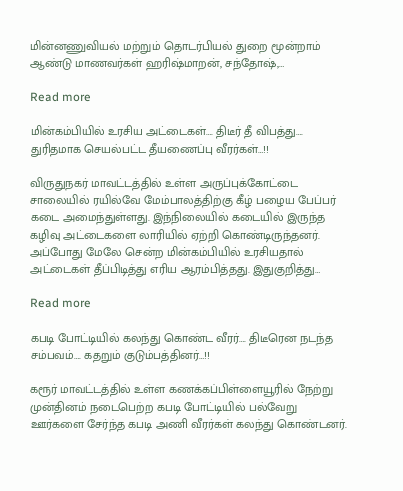மின்னணுவியல் மற்றும் தொடர்பியல் துறை மூன்றாம் ஆண்டு மாணவர்கள் ஹரிஷ்மாறன், சந்தோஷ்,…

Read more

மின்கம்பியில் உரசிய அட்டைகள்…. திடீர் தீ விபத்து…. துரிதமாக செயல்பட்ட தீயணைப்பு வீரர்கள்…!!

விருதுநகர் மாவட்டத்தில் உள்ள அருப்புக்கோட்டை சாலையில் ரயில்வே மேம்பாலத்திற்கு கீழ் பழைய பேப்பர் கடை அமைந்துள்ளது. இந்நிலையில் கடையில் இருந்த கழிவு அட்டைகளை லாரியில் ஏற்றி கொண்டிருந்தனர். அப்போது மேலே சென்ற மின்கம்பியில் உரசியதால் அட்டைகள் தீப்பிடித்து எரிய ஆரம்பித்தது. இதுகுறித்து…

Read more

கபடி போட்டியில் கலந்து கொண்ட வீரர்…. திடீரென நடந்த சம்பவம்…. கதறும் குடும்பத்தினர்…!!

கரூர் மாவட்டத்தில் உள்ள கணக்கப்பிள்ளையூரில் நேற்று முன்தினம் நடைபெற்ற கபடி போட்டியில் பல்வேறு ஊர்களை சேர்ந்த கபடி அணி வீரர்கள் கலந்து கொண்டனர்.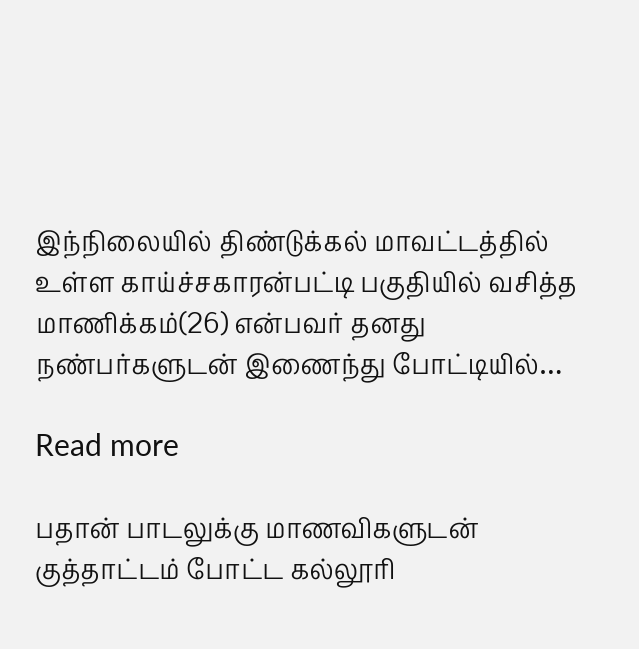இந்நிலையில் திண்டுக்கல் மாவட்டத்தில் உள்ள காய்ச்சகாரன்பட்டி பகுதியில் வசித்த மாணிக்கம்(26) என்பவர் தனது நண்பர்களுடன் இணைந்து போட்டியில்…

Read more

பதான் பாடலுக்கு மாணவிகளுடன் குத்தாட்டம் போட்ட கல்லூரி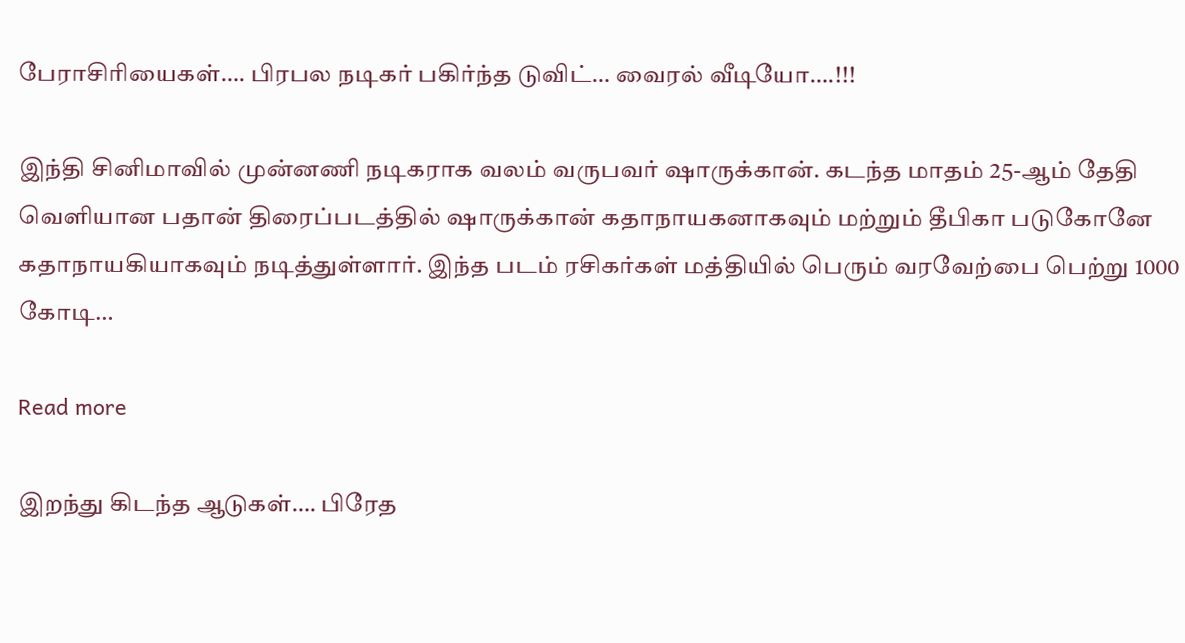பேராசிரியைகள்…. பிரபல நடிகர் பகிர்ந்த டுவிட்… வைரல் வீடியோ….!!!

இந்தி சினிமாவில் முன்னணி நடிகராக வலம் வருபவர் ஷாருக்கான். கடந்த மாதம் 25-ஆம் தேதி வெளியான பதான் திரைப்படத்தில் ஷாருக்கான் கதாநாயகனாகவும் மற்றும் தீபிகா படுகோனே கதாநாயகியாகவும் நடித்துள்ளார். இந்த படம் ரசிகர்கள் மத்தியில் பெரும் வரவேற்பை பெற்று 1000 கோடி…

Read more

இறந்து கிடந்த ஆடுகள்…. பிரேத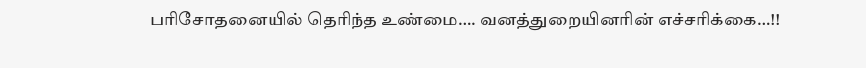பரிசோதனையில் தெரிந்த உண்மை…. வனத்துறையினரின் எச்சரிக்கை…!!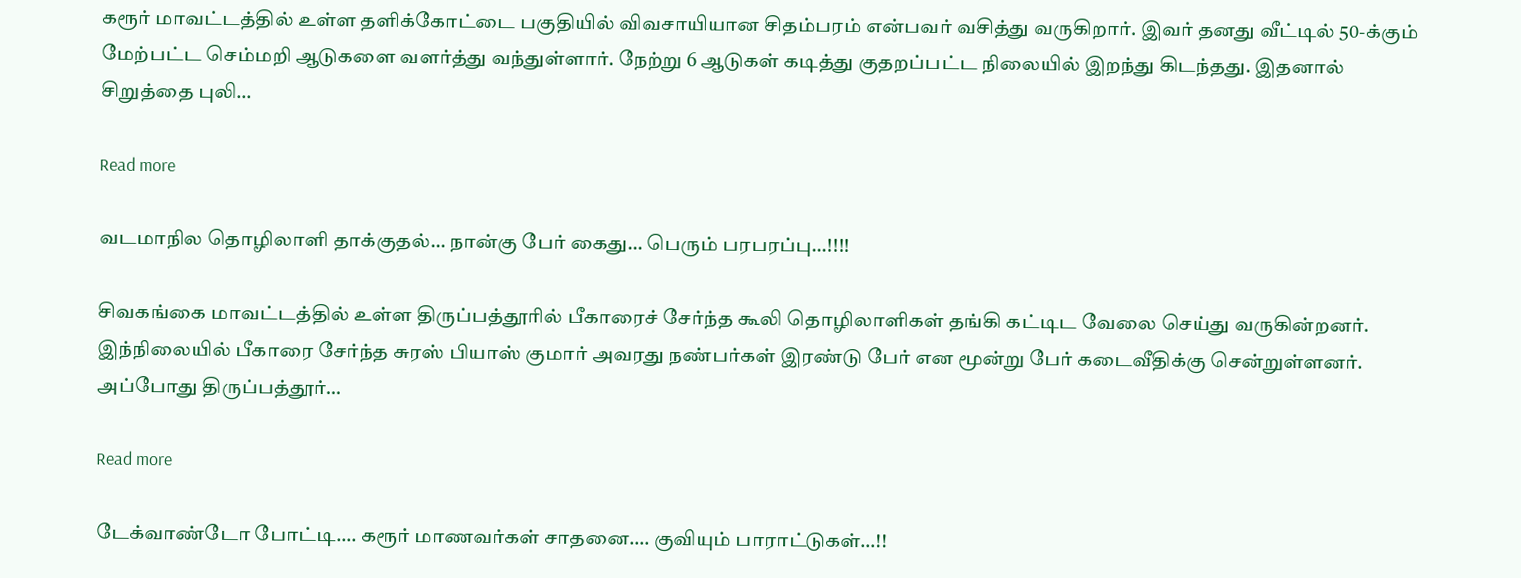கரூர் மாவட்டத்தில் உள்ள தளிக்கோட்டை பகுதியில் விவசாயியான சிதம்பரம் என்பவர் வசித்து வருகிறார். இவர் தனது வீட்டில் 50-க்கும் மேற்பட்ட செம்மறி ஆடுகளை வளர்த்து வந்துள்ளார். நேற்று 6 ஆடுகள் கடித்து குதறப்பட்ட நிலையில் இறந்து கிடந்தது. இதனால் சிறுத்தை புலி…

Read more

வடமாநில தொழிலாளி தாக்குதல்… நான்கு பேர் கைது… பெரும் பரபரப்பு…!!!!

சிவகங்கை மாவட்டத்தில் உள்ள திருப்பத்தூரில் பீகாரைச் சேர்ந்த கூலி தொழிலாளிகள் தங்கி கட்டிட வேலை செய்து வருகின்றனர். இந்நிலையில் பீகாரை சேர்ந்த சுரஸ் பியாஸ் குமார் அவரது நண்பர்கள் இரண்டு பேர் என மூன்று பேர் கடைவீதிக்கு சென்றுள்ளனர். அப்போது திருப்பத்தூர்…

Read more

டேக்வாண்டோ போட்டி…. கரூர் மாணவர்கள் சாதனை…. குவியும் பாராட்டுகள்…!!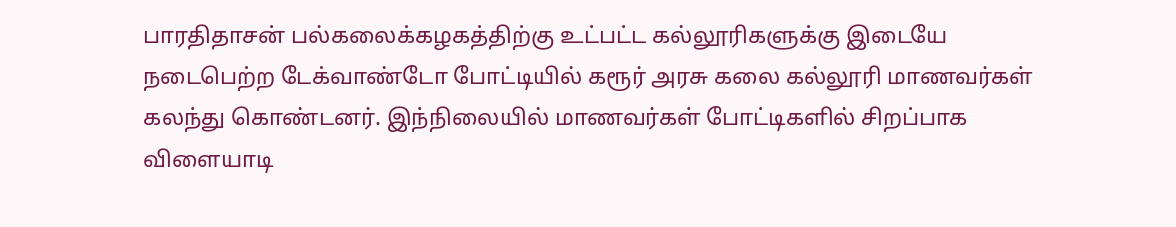பாரதிதாசன் பல்கலைக்கழகத்திற்கு உட்பட்ட கல்லூரிகளுக்கு இடையே நடைபெற்ற டேக்வாண்டோ போட்டியில் கரூர் அரசு கலை கல்லூரி மாணவர்கள் கலந்து கொண்டனர். இந்நிலையில் மாணவர்கள் போட்டிகளில் சிறப்பாக விளையாடி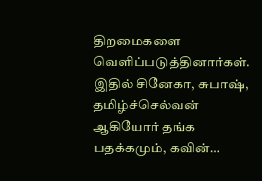திறமைகளை வெளிப்படுத்தினார்கள். இதில் சினேகா, சுபாஷ், தமிழ்ச்செல்வன் ஆகியோர் தங்க பதக்கமும், கவின்…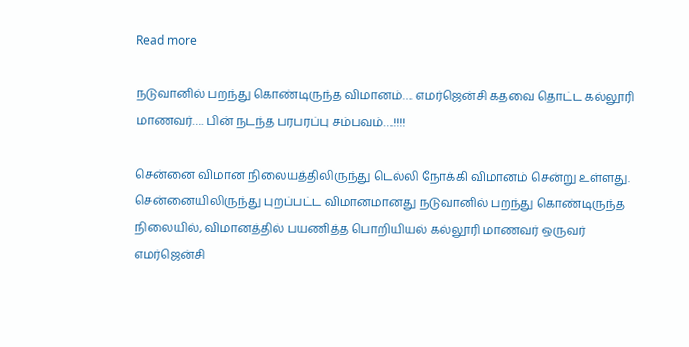Read more

நடுவானில் பறந்து கொண்டிருந்த விமானம்…. எமர்ஜென்சி கதவை தொட்ட கல்லூரி மாணவர்…. பின் நடந்த பரபரப்பு சம்பவம்….!!!!

சென்னை விமான நிலையத்திலிருந்து டெல்லி நோக்கி விமானம் சென்று உள்ளது. சென்னையிலிருந்து புறப்பட்ட விமானமானது நடுவானில் பறந்து கொண்டிருந்த நிலையில், விமானத்தில் பயணித்த பொறியியல் கல்லூரி மாணவர் ஒருவர் எமர்ஜென்சி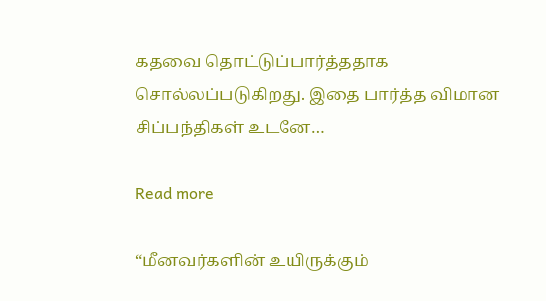கதவை தொட்டுப்பார்த்ததாக சொல்லப்படுகிறது. இதை பார்த்த விமான சிப்பந்திகள் உடனே…

Read more

“மீனவர்களின் உயிருக்கும்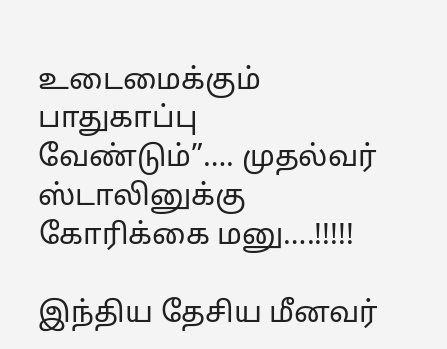உடைமைக்கும் பாதுகாப்பு வேண்டும்”…. முதல்வர் ஸ்டாலினுக்கு கோரிக்கை மனு….!!!!!

இந்திய தேசிய மீனவர்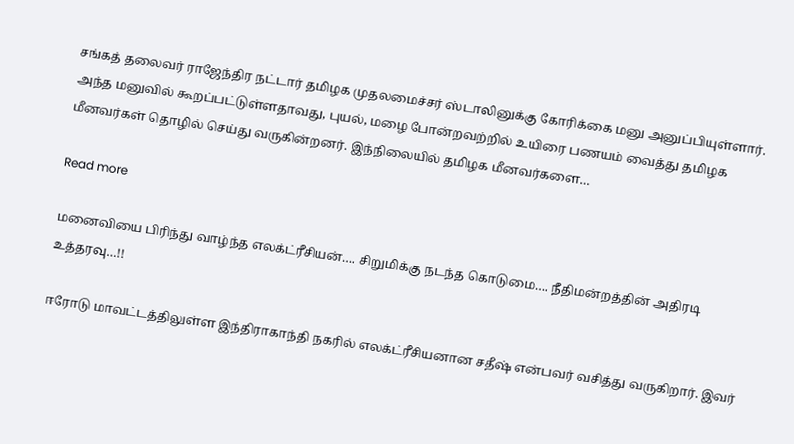சங்கத் தலைவர் ராஜேந்திர நட்டார் தமிழக முதலமைச்சர் ஸ்டாலினுக்கு கோரிக்கை மனு அனுப்பியுள்ளார். அந்த மனுவில் கூறப்பட்டுள்ளதாவது, புயல், மழை போன்றவற்றில் உயிரை பணயம் வைத்து தமிழக மீனவர்கள் தொழில் செய்து வருகின்றனர். இந்நிலையில் தமிழக மீனவர்களை…

Read more

மனைவியை பிரிந்து வாழ்ந்த எலக்ட்ரீசியன்…. சிறுமிக்கு நடந்த கொடுமை…. நீதிமன்றத்தின் அதிரடி உத்தரவு…!!

ஈரோடு மாவட்டத்திலுள்ள இந்திராகாந்தி நகரில் எலக்ட்ரீசியனான சதீஷ் என்பவர் வசித்து வருகிறார். இவர்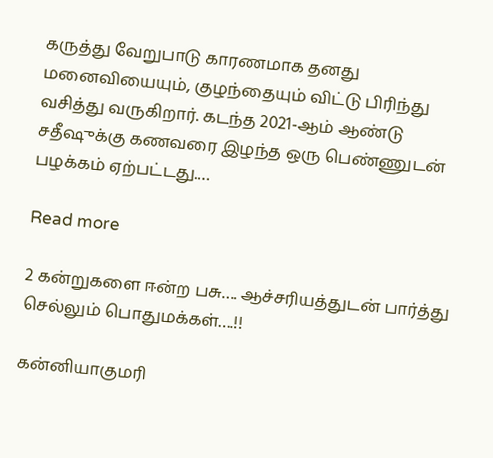கருத்து வேறுபாடு காரணமாக தனது மனைவியையும், குழந்தையும் விட்டு பிரிந்து வசித்து வருகிறார். கடந்த 2021-ஆம் ஆண்டு சதீஷுக்கு கணவரை இழந்த ஒரு பெண்ணுடன் பழக்கம் ஏற்பட்டது.…

Read more

2 கன்றுகளை ஈன்ற பசு…. ஆச்சரியத்துடன் பார்த்து செல்லும் பொதுமக்கள்….!!

கன்னியாகுமரி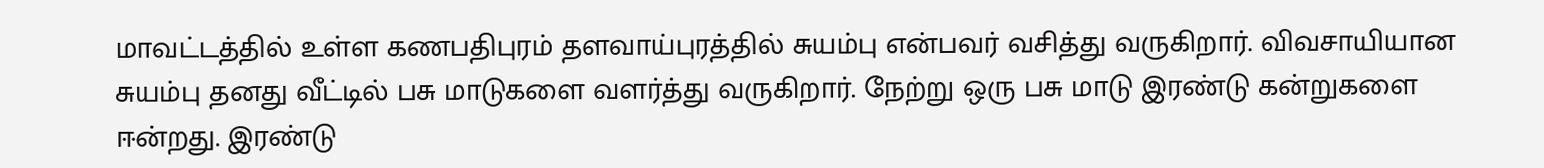மாவட்டத்தில் உள்ள கணபதிபுரம் தளவாய்புரத்தில் சுயம்பு என்பவர் வசித்து வருகிறார். விவசாயியான சுயம்பு தனது வீட்டில் பசு மாடுகளை வளர்த்து வருகிறார். நேற்று ஒரு பசு மாடு இரண்டு கன்றுகளை ஈன்றது. இரண்டு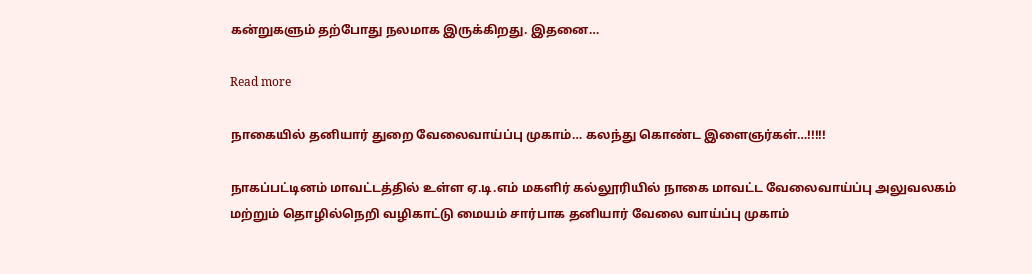கன்றுகளும் தற்போது நலமாக இருக்கிறது. இதனை…

Read more

நாகையில் தனியார் துறை வேலைவாய்ப்பு முகாம்… கலந்து கொண்ட இளைஞர்கள்…!!!!!

நாகப்பட்டினம் மாவட்டத்தில் உள்ள ஏ.டி.எம் மகளிர் கல்லூரியில் நாகை மாவட்ட வேலைவாய்ப்பு அலுவலகம் மற்றும் தொழில்நெறி வழிகாட்டு மையம் சார்பாக தனியார் வேலை வாய்ப்பு முகாம்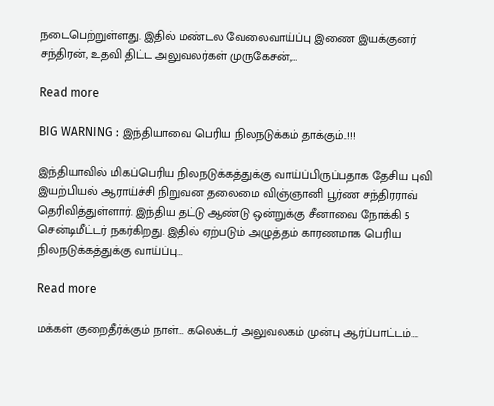நடைபெற்றுள்ளது. இதில் மண்டல வேலைவாய்ப்பு இணை இயக்குனர் சந்திரன், உதவி திட்ட அலுவலர்கள் முருகேசன்,…

Read more

BIG WARNING : இந்தியாவை பெரிய நிலநடுக்கம் தாக்கும்..!!!

இந்தியாவில் மிகப்பெரிய நிலநடுக்கத்துக்கு வாய்ப்பிருப்பதாக தேசிய புவி இயற்பியல் ஆராய்ச்சி நிறுவன தலைமை விஞ்ஞானி பூர்ண சந்திரராவ் தெரிவித்துள்ளார். இந்திய தட்டு ஆண்டு ஒன்றுக்கு சீனாவை நோக்கி 5 சென்டிமீட்டர் நகர்கிறது. இதில் ஏற்படும் அழுத்தம் காரணமாக பெரிய நிலநடுக்கத்துக்கு வாய்ப்பு…

Read more

மக்கள் குறைதீர்க்கும் நாள்… கலெக்டர் அலுவலகம் முன்பு ஆர்ப்பாட்டம்….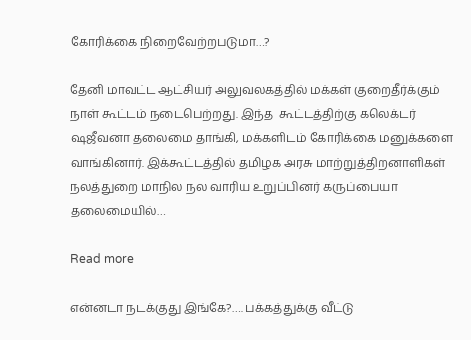கோரிக்கை நிறைவேற்றபடுமா…?

தேனி மாவட்ட ஆட்சியர் அலுவலகத்தில் மக்கள் குறைதீர்க்கும் நாள் கூட்டம் நடைபெற்றது. இந்த  கூட்டத்திற்கு கலெக்டர் ஷஜீவனா தலைமை தாங்கி, மக்களிடம் கோரிக்கை மனுக்களை வாங்கினார். இக்கூட்டத்தில் தமிழக அரசு மாற்றுத்திறனாளிகள் நலத்துறை மாநில நல வாரிய உறுப்பினர் கருப்பையா தலைமையில்…

Read more

என்னடா நடக்குது இங்கே?…. பக்கத்துக்கு வீட்டு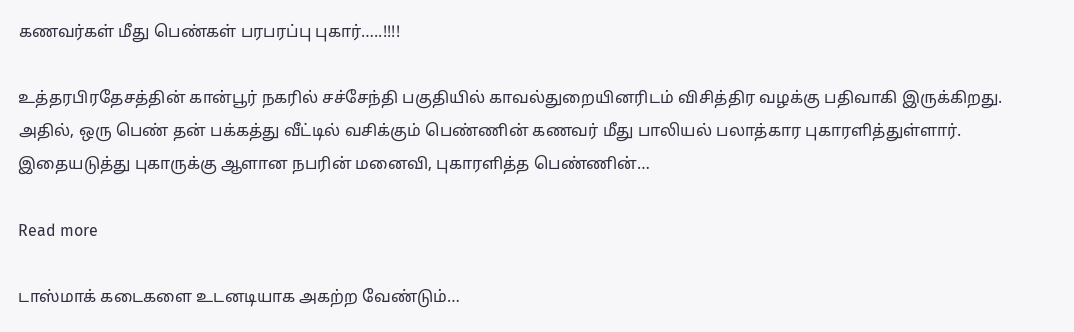கணவர்கள் மீது பெண்கள் பரபரப்பு புகார்…..!!!!

உத்தரபிரதேசத்தின் கான்பூர் நகரில் சச்சேந்தி பகுதியில் காவல்துறையினரிடம் விசித்திர வழக்கு பதிவாகி இருக்கிறது. அதில், ஒரு பெண் தன் பக்கத்து வீட்டில் வசிக்கும் பெண்ணின் கணவர் மீது பாலியல் பலாத்கார புகாரளித்துள்ளார். இதையடுத்து புகாருக்கு ஆளான நபரின் மனைவி, புகாரளித்த பெண்ணின்…

Read more

டாஸ்மாக் கடைகளை உடனடியாக அகற்ற வேண்டும்…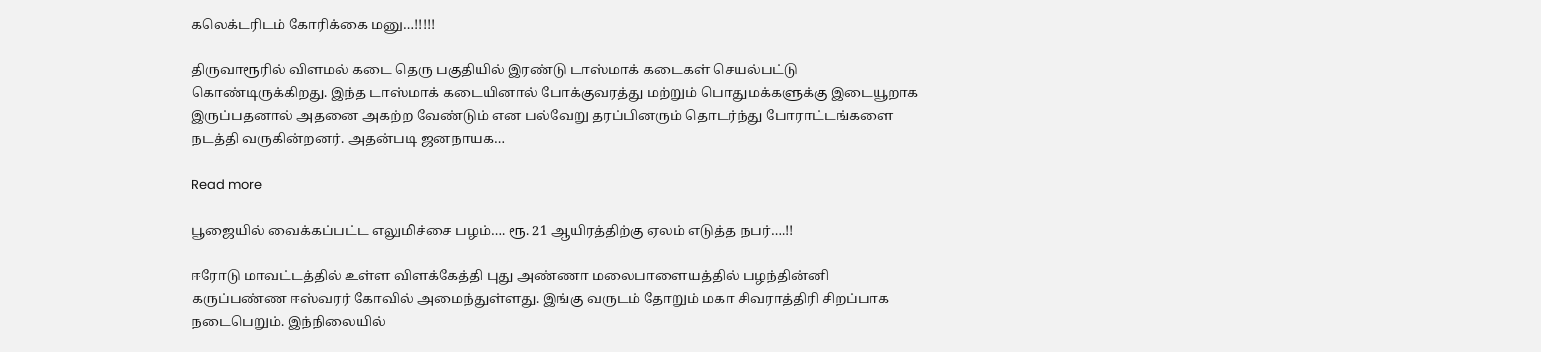கலெக்டரிடம் கோரிக்கை மனு…!!!!!

திருவாரூரில் விளமல் கடை தெரு பகுதியில் இரண்டு டாஸ்மாக் கடைகள் செயல்பட்டு கொண்டிருக்கிறது. இந்த டாஸ்மாக் கடையினால் போக்குவரத்து மற்றும் பொதுமக்களுக்கு இடையூறாக இருப்பதனால் அதனை அகற்ற வேண்டும் என பல்வேறு தரப்பினரும் தொடர்ந்து போராட்டங்களை நடத்தி வருகின்றனர். அதன்படி ஜனநாயக…

Read more

பூஜையில் வைக்கப்பட்ட எலுமிச்சை பழம்…. ரூ. 21 ஆயிரத்திற்கு ஏலம் எடுத்த நபர்….!!

ஈரோடு மாவட்டத்தில் உள்ள விளக்கேத்தி புது அண்ணா மலைபாளையத்தில் பழந்தின்னி கருப்பண்ண ஈஸ்வரர் கோவில் அமைந்துள்ளது. இங்கு வருடம் தோறும் மகா சிவராத்திரி சிறப்பாக நடைபெறும். இந்நிலையில்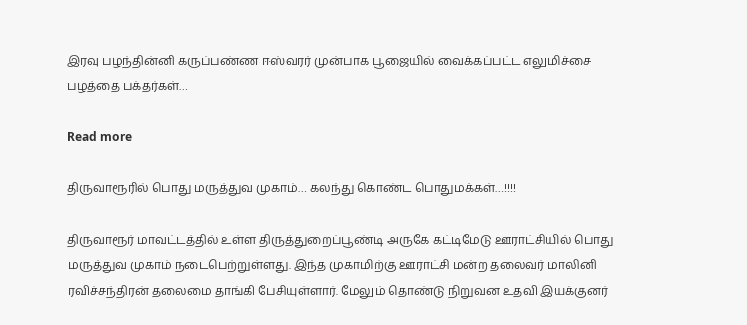இரவு பழந்தின்னி கருப்பண்ண ஈஸ்வரர் முன்பாக பூஜையில் வைக்கப்பட்ட எலுமிச்சை பழத்தை பக்தர்கள்…

Read more

திருவாரூரில் பொது மருத்துவ முகாம்… கலந்து கொண்ட பொதுமக்கள்…!!!!

திருவாரூர் மாவட்டத்தில் உள்ள திருத்துறைப்பூண்டி அருகே கட்டிமேடு ஊராட்சியில் பொது மருத்துவ முகாம் நடைபெற்றுள்ளது. இந்த முகாமிற்கு ஊராட்சி மன்ற தலைவர் மாலினி ரவிச்சந்திரன் தலைமை தாங்கி பேசியுள்ளார். மேலும் தொண்டு நிறுவன உதவி இயக்குனர்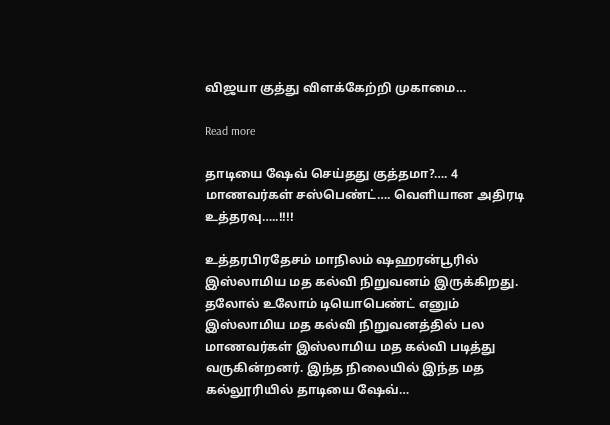விஜயா குத்து விளக்கேற்றி முகாமை…

Read more

தாடியை ஷேவ் செய்தது குத்தமா?…. 4 மாணவர்கள் சஸ்பெண்ட்…. வெளியான அதிரடி உத்தரவு…..!!!!

உத்தரபிரதேசம் மாநிலம் ஷஹரன்பூரில் இஸ்லாமிய மத கல்வி நிறுவனம் இருக்கிறது. தலோல் உலோம் டியொபெண்ட் எனும் இஸ்லாமிய மத கல்வி நிறுவனத்தில் பல மாணவர்கள் இஸ்லாமிய மத கல்வி படித்து வருகின்றனர். இந்த நிலையில் இந்த மத கல்லூரியில் தாடியை ஷேவ்…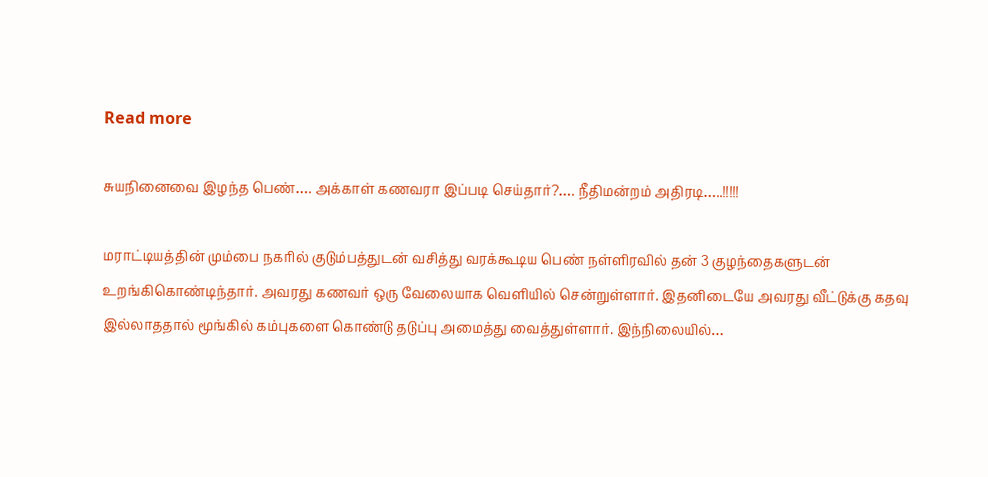Read more

சுயநினைவை இழந்த பெண்…. அக்காள் கணவரா இப்படி செய்தார்?…. நீதிமன்றம் அதிரடி…..!!!!!

மராட்டியத்தின் மும்பை நகரில் குடும்பத்துடன் வசித்து வரக்கூடிய பெண் நள்ளிரவில் தன் 3 குழந்தைகளுடன் உறங்கிகொண்டிந்தார். அவரது கணவர் ஒரு வேலையாக வெளியில் சென்றுள்ளார். இதனிடையே அவரது வீட்டுக்கு கதவு இல்லாததால் மூங்கில் கம்புகளை கொண்டு தடுப்பு அமைத்து வைத்துள்ளார். இந்நிலையில்…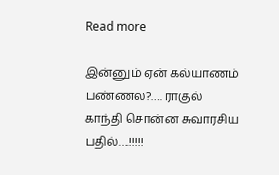Read more

இன்னும் ஏன் கல்யாணம் பண்ணல?…. ராகுல் காந்தி சொன்ன சுவாரசிய பதில்….!!!!!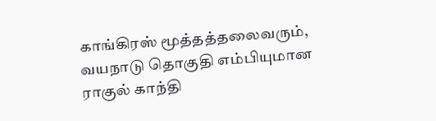காங்கிரஸ் மூத்தத்தலைவரும், வயநாடு தொகுதி எம்பியுமான ராகுல் காந்தி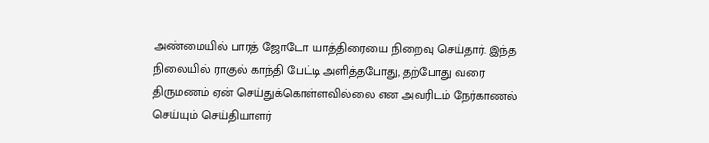அண்மையில் பாரத் ஜோடோ யாத்திரையை நிறைவு செய்தார். இந்த நிலையில் ராகுல் காந்தி பேட்டி அளித்தபோது, தற்போது வரை திருமணம் ஏன் செய்துக்கொள்ளவில்லை என அவரிடம் நேர்காணல் செய்யும் செய்தியாளர்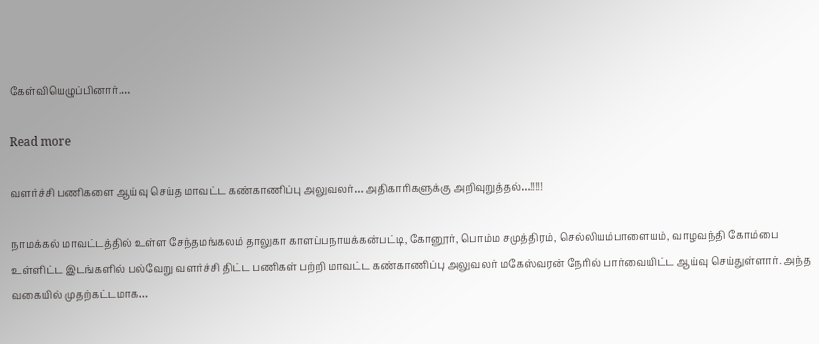கேள்வியெழுப்பினார்.…

Read more

வளர்ச்சி பணிகளை ஆய்வு செய்த மாவட்ட கண்காணிப்பு அலுவலர்… அதிகாரிகளுக்கு அறிவுறுத்தல்…!!!!!

நாமக்கல் மாவட்டத்தில் உள்ள சேந்தமங்கலம் தாலுகா காளப்பநாயக்கன்பட்டி, கோனூர், பொம்ம சமுத்திரம், செல்லியம்பாளையம், வாழவந்தி கோம்பை உள்ளிட்ட இடங்களில் பல்வேறு வளர்ச்சி திட்ட பணிகள் பற்றி மாவட்ட கண்காணிப்பு அலுவலர் மகேஸ்வரன் நேரில் பார்வையிட்ட ஆய்வு செய்துள்ளார். அந்த வகையில் முதற்கட்டமாக…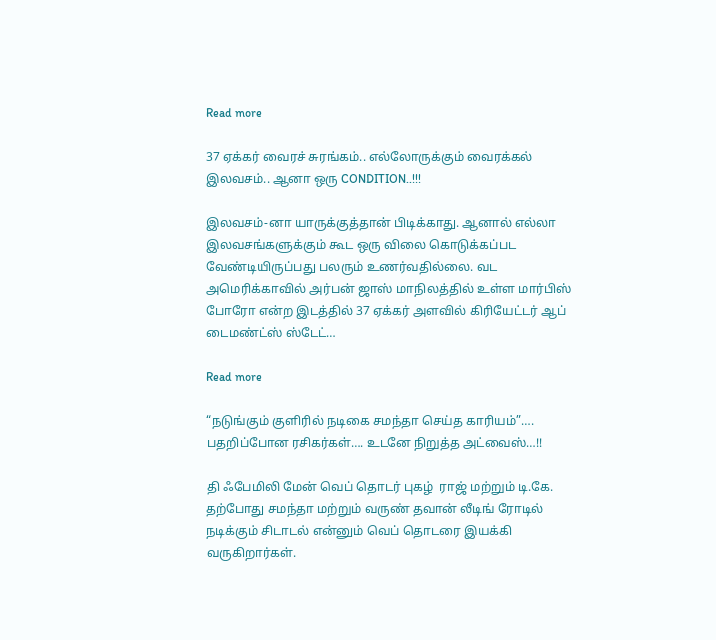Read more

37 ஏக்கர் வைரச் சுரங்கம்.. எல்லோருக்கும் வைரக்கல் இலவசம்.. ஆனா ஒரு CONDITION..!!!

இலவசம்-னா யாருக்குத்தான் பிடிக்காது. ஆனால் எல்லா இலவசங்களுக்கும் கூட ஒரு விலை கொடுக்கப்பட வேண்டியிருப்பது பலரும் உணர்வதில்லை. வட அமெரிக்காவில் அர்பன் ஜாஸ் மாநிலத்தில் உள்ள மார்பிஸ் போரோ என்ற இடத்தில் 37 ஏக்கர் அளவில் கிரியேட்டர் ஆப் டைமண்ட்ஸ் ஸ்டேட்…

Read more

“நடுங்கும் குளிரில் நடிகை சமந்தா செய்த காரியம்”…. பதறிப்போன ரசிகர்கள்…. உடனே நிறுத்த அட்வைஸ்…!!

தி ஃபேமிலி மேன் வெப் தொடர் புகழ்  ராஜ் மற்றும் டி.கே. தற்போது சமந்தா மற்றும் வருண் தவான் லீடிங் ரோடில் நடிக்கும் சிடாடல் என்னும் வெப் தொடரை இயக்கி வருகிறார்கள்.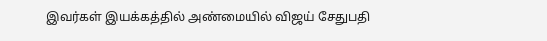இவர்கள் இயக்கத்தில் அண்மையில் விஜய் சேதுபதி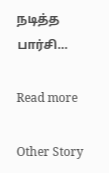நடித்த பார்சி…

Read more

Other Story